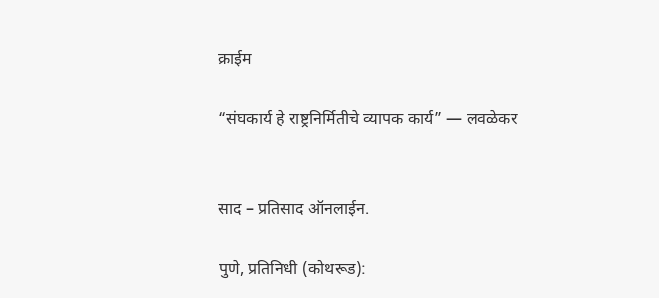क्राईम

“संघकार्य हे राष्ट्रनिर्मितीचे व्यापक कार्य” — लवळेकर


साद – प्रतिसाद ऑनलाईन.

पुणे, प्रतिनिधी (कोथरूड):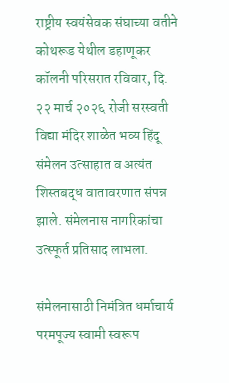राष्ट्रीय स्वयंसेवक संघाच्या वतीने कोथरूड येथील डहाणूकर कॉलनी परिसरात रविवार, दि. २२ मार्च २०२६ रोजी सरस्वती विद्या मंदिर शाळेत भव्य हिंदू संमेलन उत्साहात व अत्यंत शिस्तबद्ध वातावरणात संपन्न झाले. संमेलनास नागरिकांचा उत्स्फूर्त प्रतिसाद लाभला.

संमेलनासाठी निमंत्रित धर्माचार्य परमपूज्य स्वामी स्वरूप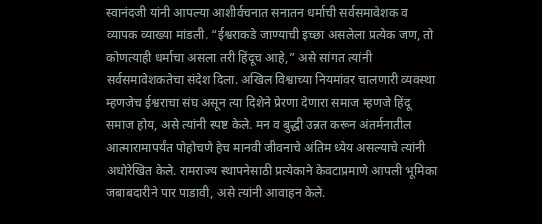स्वानंदजी यांनी आपल्या आशीर्वचनात सनातन धर्माची सर्वसमावेशक व व्यापक व्याख्या मांडली. “ईश्वराकडे जाण्याची इच्छा असलेला प्रत्येक जण, तो कोणत्याही धर्माचा असला तरी हिंदूच आहे,” असे सांगत त्यांनी सर्वसमावेशकतेचा संदेश दिला. अखिल विश्वाच्या नियमांवर चालणारी व्यवस्था म्हणजेच ईश्वराचा संघ असून त्या दिशेने प्रेरणा देणारा समाज म्हणजे हिंदू समाज होय, असे त्यांनी स्पष्ट केले. मन व बुद्धी उन्नत करून अंतर्मनातील आत्मारामापर्यंत पोहोचणे हेच मानवी जीवनाचे अंतिम ध्येय असल्याचे त्यांनी अधोरेखित केले. रामराज्य स्थापनेसाठी प्रत्येकाने केवटाप्रमाणे आपली भूमिका जबाबदारीने पार पाडावी, असे त्यांनी आवाहन केले.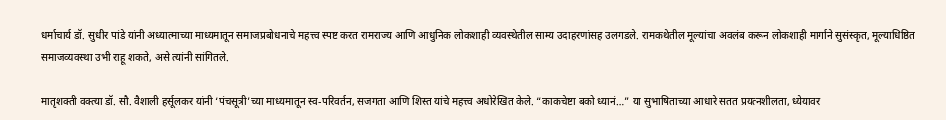धर्माचार्य डॉ. सुधीर पांडे यांनी अध्यात्माच्या माध्यमातून समाजप्रबोधनाचे महत्त्व स्पष्ट करत रामराज्य आणि आधुनिक लोकशाही व्यवस्थेतील साम्य उदाहरणांसह उलगडले. रामकथेतील मूल्यांचा अवलंब करून लोकशाही मार्गाने सुसंस्कृत, मूल्याधिष्ठित समाजव्यवस्था उभी राहू शकते, असे त्यांनी सांगितले.

मातृशक्ती वक्त्या डॉ. सौ. वैशाली हर्सूलकर यांनी ‘पंचसूत्री’च्या माध्यमातून स्व-परिवर्तन, सजगता आणि शिस्त यांचे महत्त्व अधोरेखित केले. “काकचेष्टा बको ध्यानं…” या सुभाषिताच्या आधारे सतत प्रयत्नशीलता, ध्येयावर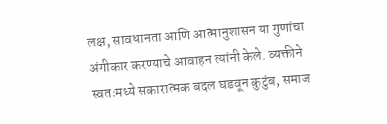लक्ष, सावधानता आणि आत्मानुशासन या गुणांचा अंगीकार करण्याचे आवाहन त्यांनी केले. व्यक्तीने स्वतःमध्ये सकारात्मक बदल घडवून कुटुंब, समाज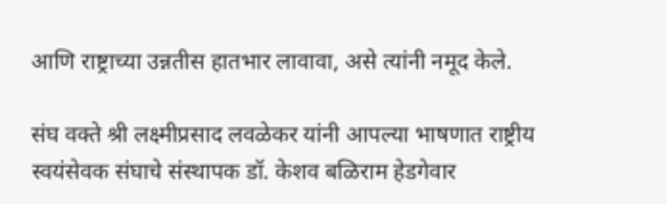आणि राष्ट्राच्या उन्नतीस हातभार लावावा, असे त्यांनी नमूद केले.

संघ वक्ते श्री लक्ष्मीप्रसाद लवळेकर यांनी आपल्या भाषणात राष्ट्रीय स्वयंसेवक संघाचे संस्थापक डॉ. केशव बळिराम हेडगेवार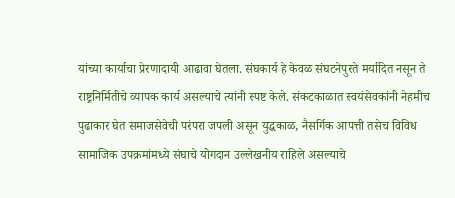यांच्या कार्याचा प्रेरणादायी आढावा घेतला. संघकार्य हे केवळ संघटनेपुरते मर्यादित नसून ते राष्ट्रनिर्मितीचे व्यापक कार्य असल्याचे त्यांनी स्पष्ट केले. संकटकाळात स्वयंसेवकांनी नेहमीच पुढाकार घेत समाजसेवेची परंपरा जपली असून युद्धकाळ, नैसर्गिक आपत्ती तसेच विविध सामाजिक उपक्रमांमध्ये संघाचे योगदान उल्लेखनीय राहिले असल्याचे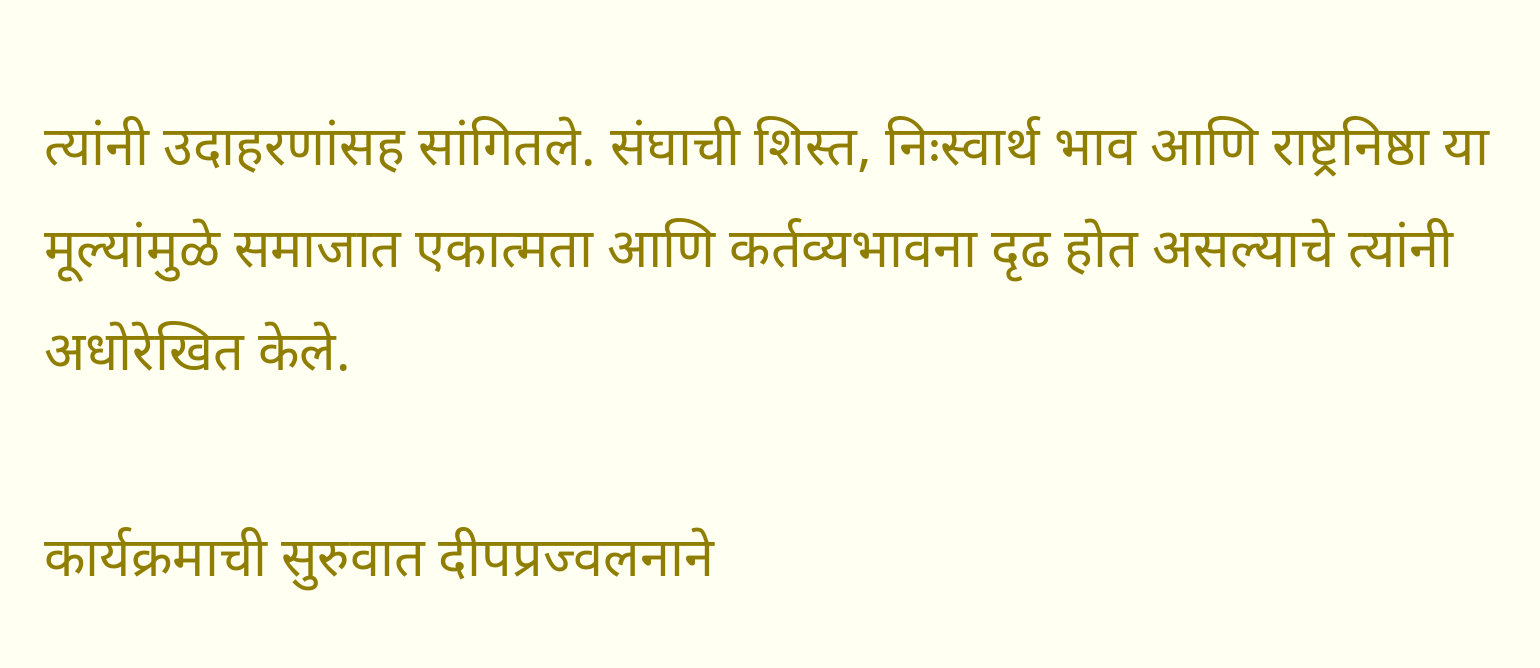त्यांनी उदाहरणांसह सांगितले. संघाची शिस्त, निःस्वार्थ भाव आणि राष्ट्रनिष्ठा या मूल्यांमुळे समाजात एकात्मता आणि कर्तव्यभावना दृढ होत असल्याचे त्यांनी अधोरेखित केले.

कार्यक्रमाची सुरुवात दीपप्रज्वलनाने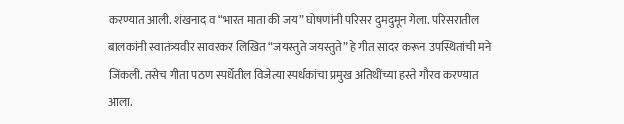करण्यात आली. शंखनाद व “भारत माता की जय” घोषणांनी परिसर दुमदुमून गेला. परिसरातील बालकांनी स्वातंत्र्यवीर सावरकर लिखित “जयस्तुते जयस्तुते” हे गीत सादर करून उपस्थितांची मने जिंकली. तसेच गीता पठण स्पर्धेतील विजेत्या स्पर्धकांचा प्रमुख अतिथींच्या हस्ते गौरव करण्यात आला.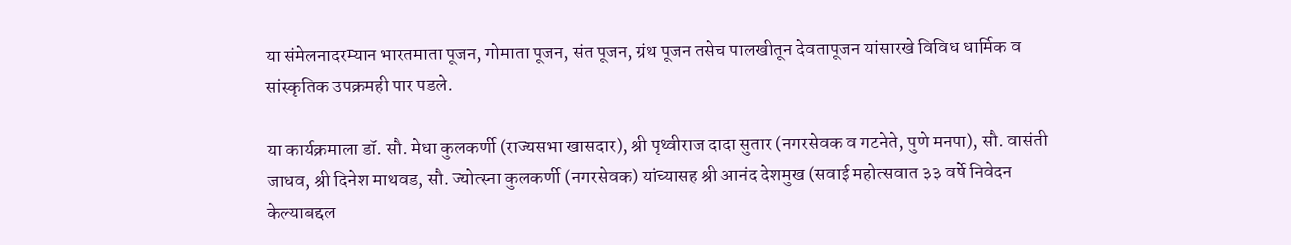या संमेलनादरम्यान भारतमाता पूजन, गोमाता पूजन, संत पूजन, ग्रंथ पूजन तसेच पालखीतून देवतापूजन यांसारखे विविध धार्मिक व सांस्कृतिक उपक्रमही पार पडले.

या कार्यक्रमाला डॉ. सौ. मेधा कुलकर्णी (राज्यसभा खासदार), श्री पृथ्वीराज दादा सुतार (नगरसेवक व गटनेते, पुणे मनपा), सौ. वासंती जाधव, श्री दिनेश माथवड, सौ. ज्योत्स्ना कुलकर्णी (नगरसेवक) यांच्यासह श्री आनंद देशमुख (सवाई महोत्सवात ३३ वर्षे निवेदन केल्याबद्दल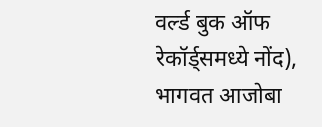वर्ल्ड बुक ऑफ रेकॉर्ड्समध्ये नोंद), भागवत आजोबा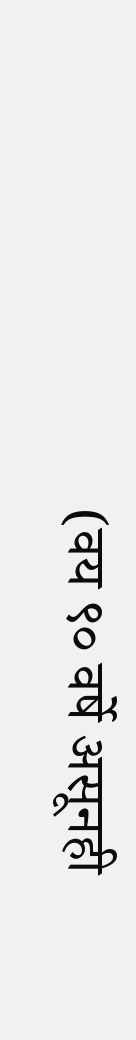(वय ९० वर्षे असूनही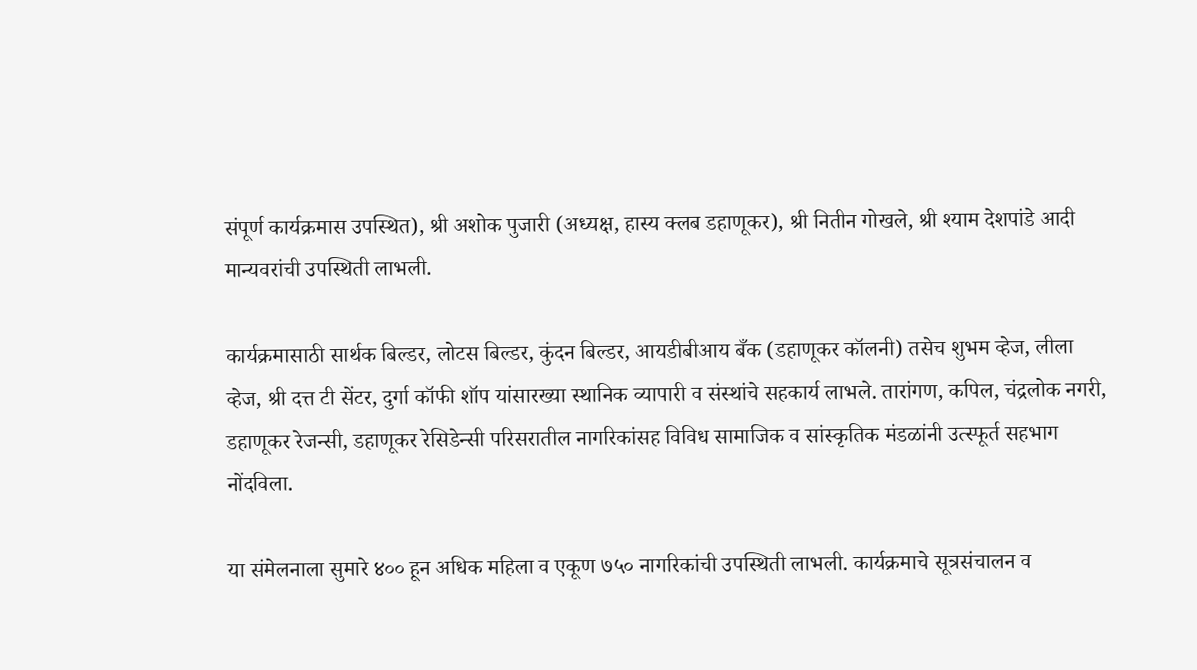संपूर्ण कार्यक्रमास उपस्थित), श्री अशोक पुजारी (अध्यक्ष, हास्य क्लब डहाणूकर), श्री नितीन गोखले, श्री श्याम देशपांडे आदी मान्यवरांची उपस्थिती लाभली.

कार्यक्रमासाठी सार्थक बिल्डर, लोटस बिल्डर, कुंदन बिल्डर, आयडीबीआय बँक (डहाणूकर कॉलनी) तसेच शुभम व्हेज, लीला व्हेज, श्री दत्त टी सेंटर, दुर्गा कॉफी शॉप यांसारख्या स्थानिक व्यापारी व संस्थांचे सहकार्य लाभले. तारांगण, कपिल, चंद्रलोक नगरी, डहाणूकर रेजन्सी, डहाणूकर रेसिडेन्सी परिसरातील नागरिकांसह विविध सामाजिक व सांस्कृतिक मंडळांनी उत्स्फूर्त सहभाग नोंदविला.

या संमेलनाला सुमारे ४०० हून अधिक महिला व एकूण ७५० नागरिकांची उपस्थिती लाभली. कार्यक्रमाचे सूत्रसंचालन व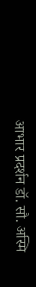आभार प्रदर्शन डॉ. सौ. अस्मि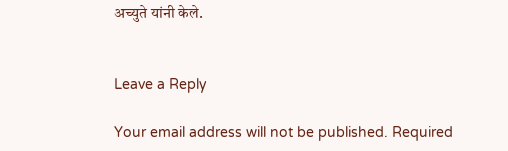अच्युते यांनी केले.


Leave a Reply

Your email address will not be published. Required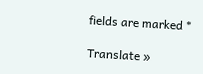fields are marked *

Translate »